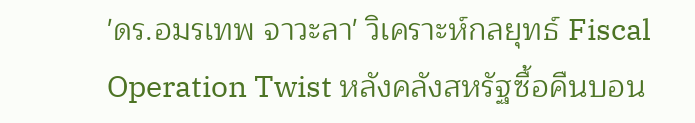'ดร.อมรเทพ จาวะลา' วิเคราะห์กลยุทธ์ Fiscal Operation Twist หลังคลังสหรัฐซื้อคืนบอน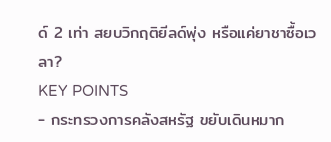ด์ 2 เท่า สยบวิกฤติยีลด์พุ่ง หรือแค่ยาชาซื้อเวลา?
KEY POINTS
- กระทรวงการคลังสหรัฐ ขยับเดินหมาก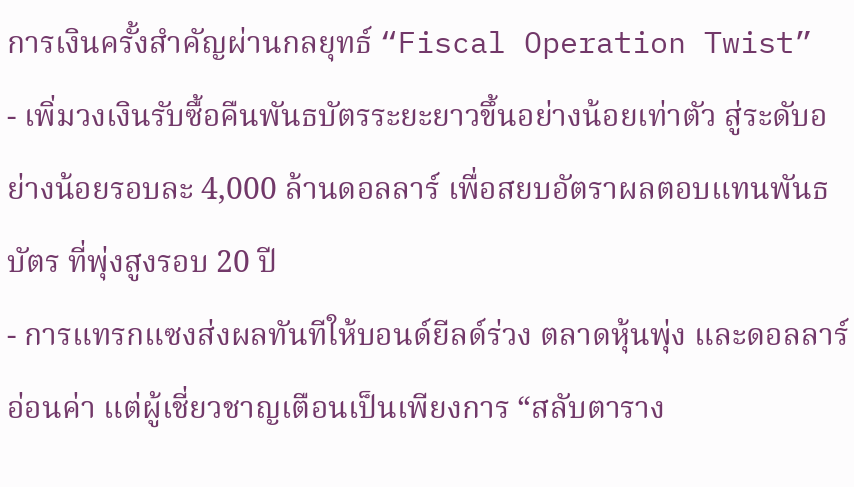การเงินครั้งสำคัญผ่านกลยุทธ์ “Fiscal Operation Twist”
- เพิ่มวงเงินรับซื้อคืนพันธบัตรระยะยาวขึ้นอย่างน้อยเท่าตัว สู่ระดับอย่างน้อยรอบละ 4,000 ล้านดอลลาร์ เพื่อสยบอัตราผลตอบแทนพันธบัตร ที่พุ่งสูงรอบ 20 ปี
- การแทรกแซงส่งผลทันทีให้บอนด์ยีลด์ร่วง ตลาดหุ้นพุ่ง และดอลลาร์อ่อนค่า แต่ผู้เชี่ยวชาญเตือนเป็นเพียงการ “สลับตาราง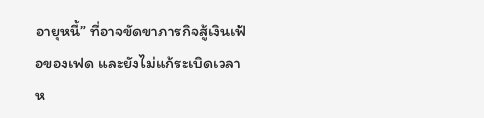อายุหนี้” ที่อาจขัดขาภารกิจสู้เงินเฟ้อของเฟด และยังไม่แก้ระเบิดเวลาห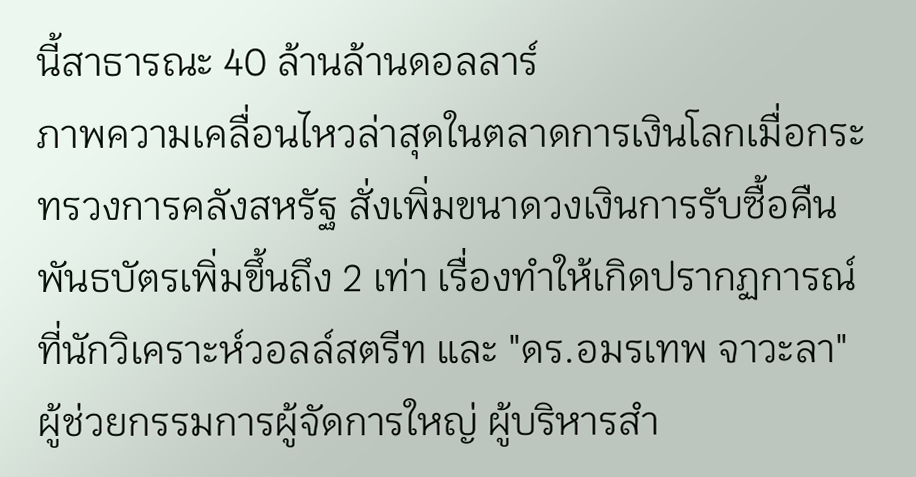นี้สาธารณะ 40 ล้านล้านดอลลาร์
ภาพความเคลื่อนไหวล่าสุดในตลาดการเงินโลกเมื่อกระทรวงการคลังสหรัฐ สั่งเพิ่มขนาดวงเงินการรับซื้อคืนพันธบัตรเพิ่มขึ้นถึง 2 เท่า เรื่องทำให้เกิดปรากฏการณ์ที่นักวิเคราะห์วอลล์สตรีท และ "ดร.อมรเทพ จาวะลา" ผู้ช่วยกรรมการผู้จัดการใหญ่ ผู้บริหารสำ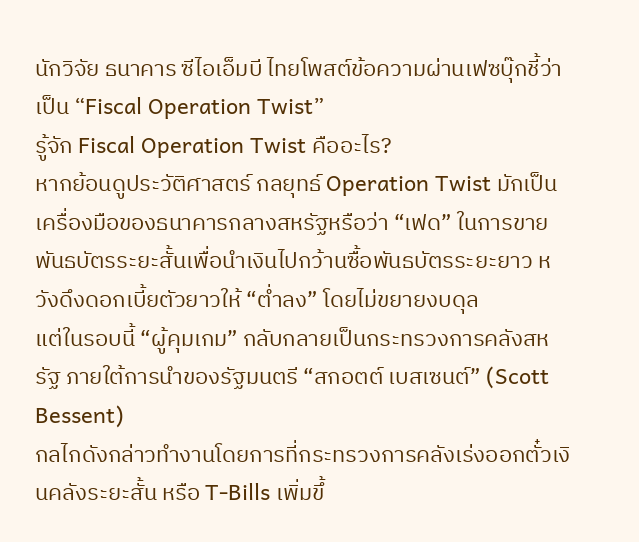นักวิจัย ธนาคาร ซีไอเอ็มบี ไทยโพสต์ข้อความผ่านเฟซบุ๊กชี้ว่าเป็น “Fiscal Operation Twist”
รู้จัก Fiscal Operation Twist คืออะไร?
หากย้อนดูประวัติศาสตร์ กลยุทธ์ Operation Twist มักเป็นเครื่องมือของธนาคารกลางสหรัฐหรือว่า “เฟด” ในการขายพันธบัตรระยะสั้นเพื่อนำเงินไปกว้านซื้อพันธบัตรระยะยาว หวังดึงดอกเบี้ยตัวยาวให้ “ต่ำลง” โดยไม่ขยายงบดุล
แต่ในรอบนี้ “ผู้คุมเกม” กลับกลายเป็นกระทรวงการคลังสหรัฐ ภายใต้การนำของรัฐมนตรี “สกอตต์ เบสเซนต์” (Scott Bessent)
กลไกดังกล่าวทำงานโดยการที่กระทรวงการคลังเร่งออกตั๋วเงินคลังระยะสั้น หรือ T-Bills เพิ่มขึ้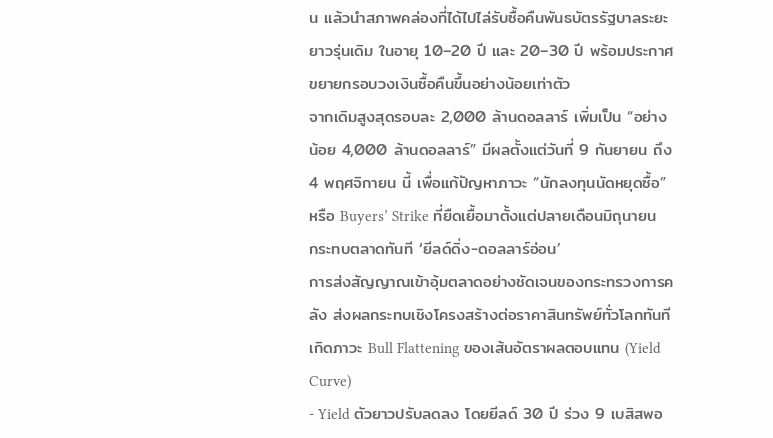น แล้วนำสภาพคล่องที่ได้ไปไล่รับซื้อคืนพันธบัตรรัฐบาลระยะยาวรุ่นเดิม ในอายุ 10–20 ปี และ 20–30 ปี พร้อมประกาศขยายกรอบวงเงินซื้อคืนขึ้นอย่างน้อยเท่าตัว
จากเดิมสูงสุดรอบละ 2,000 ล้านดอลลาร์ เพิ่มเป็น “อย่างน้อย 4,000 ล้านดอลลาร์” มีผลตั้งแต่วันที่ 9 กันยายน ถึง 4 พฤศจิกายน นี้ เพื่อแก้ปัญหาภาวะ “นักลงทุนนัดหยุดซื้อ” หรือ Buyers’ Strike ที่ยืดเยื้อมาตั้งแต่ปลายเดือนมิถุนายน
กระทบตลาดทันที ‘ยีลด์ดิ่ง-ดอลลาร์อ่อน’
การส่งสัญญาณเข้าอุ้มตลาดอย่างชัดเจนของกระทรวงการคลัง ส่งผลกระทบเชิงโครงสร้างต่อราคาสินทรัพย์ทั่วโลกทันที
เกิดภาวะ Bull Flattening ของเส้นอัตราผลตอบแทน (Yield Curve)
- Yield ตัวยาวปรับลดลง โดยยีลด์ 30 ปี ร่วง 9 เบสิสพอ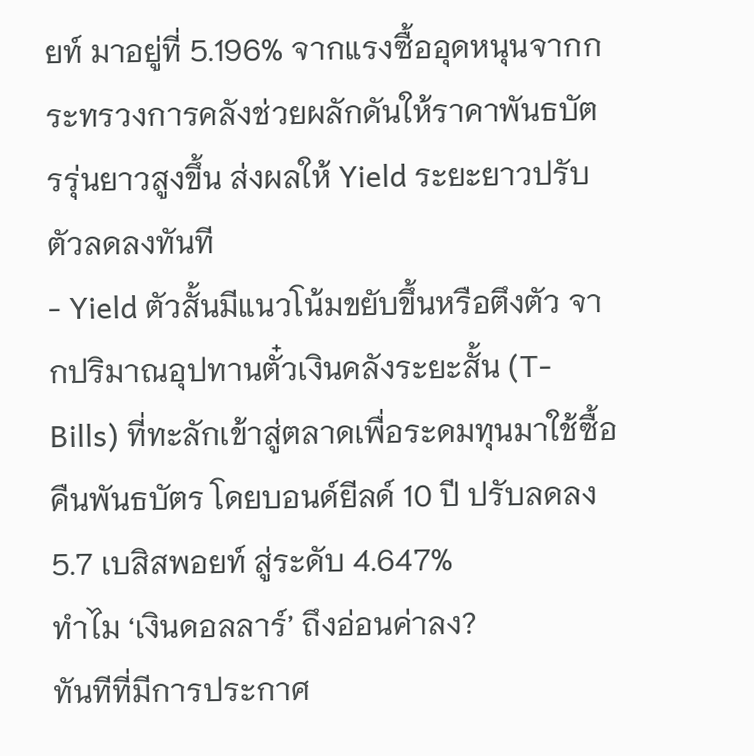ยท์ มาอยู่ที่ 5.196% จากแรงซื้ออุดหนุนจากกระทรวงการคลังช่วยผลักดันให้ราคาพันธบัตรรุ่นยาวสูงขึ้น ส่งผลให้ Yield ระยะยาวปรับตัวลดลงทันที
- Yield ตัวสั้นมีแนวโน้มขยับขึ้นหรือตึงตัว จากปริมาณอุปทานตั๋วเงินคลังระยะสั้น (T-Bills) ที่ทะลักเข้าสู่ตลาดเพื่อระดมทุนมาใช้ซื้อคืนพันธบัตร โดยบอนด์ยีลด์ 10 ปี ปรับลดลง 5.7 เบสิสพอยท์ สู่ระดับ 4.647%
ทำไม ‘เงินดอลลาร์’ ถึงอ่อนค่าลง?
ทันทีที่มีการประกาศ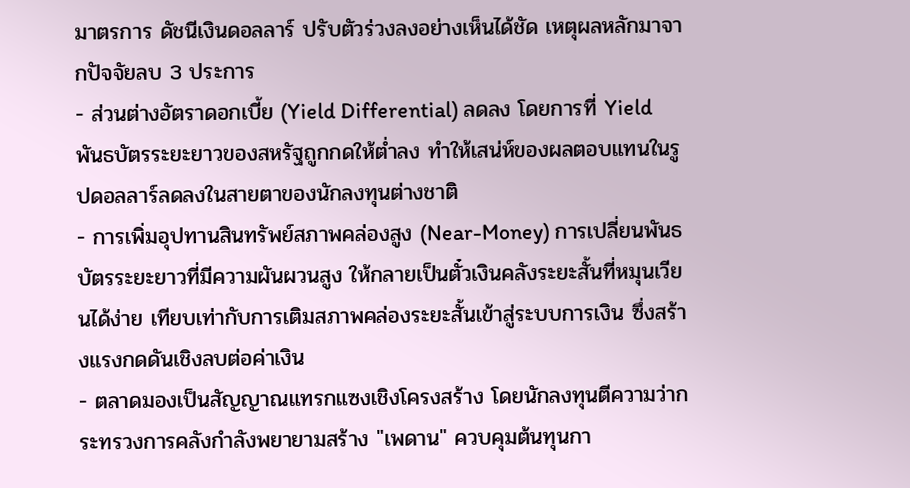มาตรการ ดัชนีเงินดอลลาร์ ปรับตัวร่วงลงอย่างเห็นได้ชัด เหตุผลหลักมาจากปัจจัยลบ 3 ประการ
- ส่วนต่างอัตราดอกเบี้ย (Yield Differential) ลดลง โดยการที่ Yield พันธบัตรระยะยาวของสหรัฐถูกกดให้ต่ำลง ทำให้เสน่ห์ของผลตอบแทนในรูปดอลลาร์ลดลงในสายตาของนักลงทุนต่างชาติ
- การเพิ่มอุปทานสินทรัพย์สภาพคล่องสูง (Near-Money) การเปลี่ยนพันธบัตรระยะยาวที่มีความผันผวนสูง ให้กลายเป็นตั๋วเงินคลังระยะสั้นที่หมุนเวียนได้ง่าย เทียบเท่ากับการเติมสภาพคล่องระยะสั้นเข้าสู่ระบบการเงิน ซึ่งสร้างแรงกดดันเชิงลบต่อค่าเงิน
- ตลาดมองเป็นสัญญาณแทรกแซงเชิงโครงสร้าง โดยนักลงทุนตีความว่ากระทรวงการคลังกำลังพยายามสร้าง "เพดาน" ควบคุมต้นทุนกา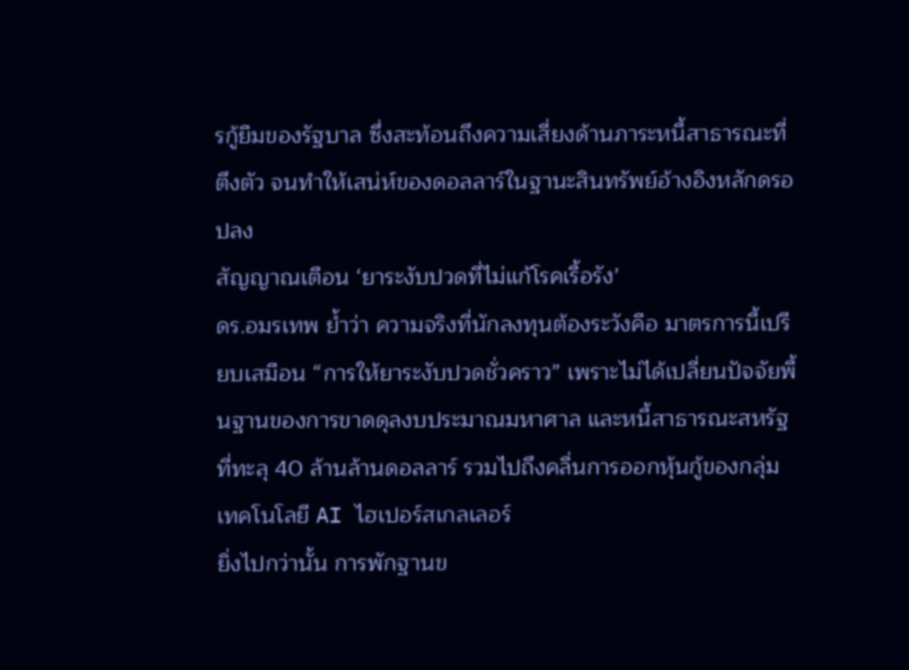รกู้ยืมของรัฐบาล ซึ่งสะท้อนถึงความเสี่ยงด้านภาระหนี้สาธารณะที่ตึงตัว จนทำให้เสน่ห์ของดอลลาร์ในฐานะสินทรัพย์อ้างอิงหลักดรอปลง
สัญญาณเตือน ‘ยาระงับปวดที่ไม่แก้โรคเรื้อรัง’
ดร.อมรเทพ ย้ำว่า ความจริงที่นักลงทุนต้องระวังคือ มาตรการนี้เปรียบเสมือน “การให้ยาระงับปวดชั่วคราว” เพราะไม่ได้เปลี่ยนปัจจัยพื้นฐานของการขาดดุลงบประมาณมหาศาล และหนี้สาธารณะสหรัฐที่ทะลุ 40 ล้านล้านดอลลาร์ รวมไปถึงคลื่นการออกหุ้นกู้ของกลุ่มเทคโนโลยี AI ไฮเปอร์สเกลเลอร์
ยิ่งไปกว่านั้น การพักฐานข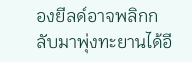องยีลด์อาจพลิกกลับมาพุ่งทะยานได้อี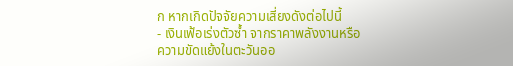ก หากเกิดปัจจัยความเสี่ยงดังต่อไปนี้
- เงินเฟ้อเร่งตัวซ้ำ จากราคาพลังงานหรือความขัดแย้งในตะวันออ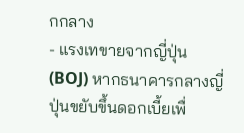กกลาง
- แรงเทขายจากญี่ปุ่น (BOJ) หากธนาคารกลางญี่ปุ่นขยับขึ้นดอกเบี้ยเพื่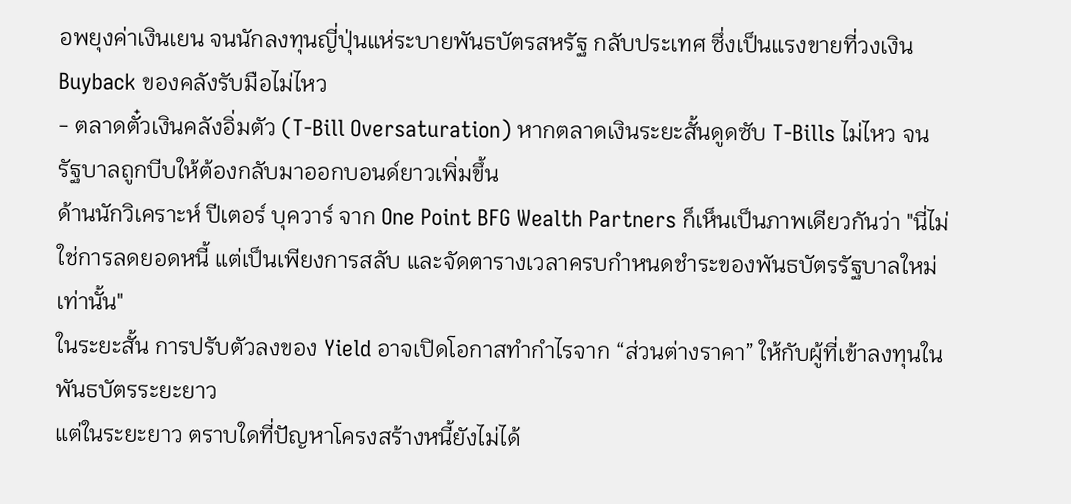อพยุงค่าเงินเยน จนนักลงทุนญี่ปุ่นแห่ระบายพันธบัตรสหรัฐ กลับประเทศ ซึ่งเป็นแรงขายที่วงเงิน Buyback ของคลังรับมือไม่ไหว
- ตลาดตั๋วเงินคลังอิ่มตัว (T-Bill Oversaturation) หากตลาดเงินระยะสั้นดูดซับ T-Bills ไม่ไหว จนรัฐบาลถูกบีบให้ต้องกลับมาออกบอนด์ยาวเพิ่มขึ้น
ด้านนักวิเคราะห์ ปีเตอร์ บุควาร์ จาก One Point BFG Wealth Partners ก็เห็นเป็นภาพเดียวกันว่า "นี่ไม่ใช่การลดยอดหนี้ แต่เป็นเพียงการสลับ และจัดตารางเวลาครบกำหนดชำระของพันธบัตรรัฐบาลใหม่เท่านั้น"
ในระยะสั้น การปรับตัวลงของ Yield อาจเปิดโอกาสทำกำไรจาก “ส่วนต่างราคา” ให้กับผู้ที่เข้าลงทุนในพันธบัตรระยะยาว
แต่ในระยะยาว ตราบใดที่ปัญหาโครงสร้างหนี้ยังไม่ได้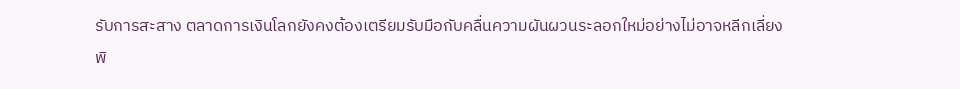รับการสะสาง ตลาดการเงินโลกยังคงต้องเตรียมรับมือกับคลื่นความผันผวนระลอกใหม่อย่างไม่อาจหลีกเลี่ยง
พิ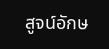สูจน์อักษ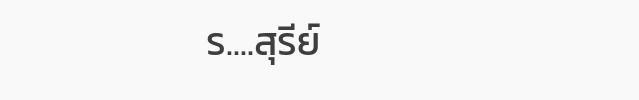ร....สุรีย์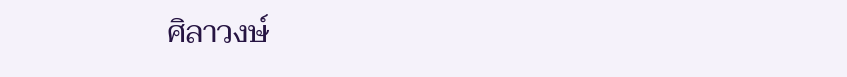ศิลาวงษ์